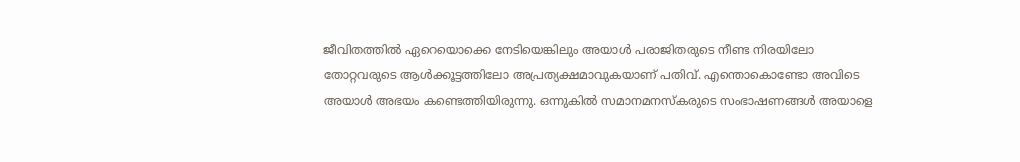ജീവിതത്തിൽ ഏറെയൊക്കെ നേടിയെങ്കിലും അയാൾ പരാജിതരുടെ നീണ്ട നിരയിലോ തോറ്റവരുടെ ആൾക്കൂട്ടത്തിലോ അപ്രത്യക്ഷമാവുകയാണ് പതിവ്. എന്തൊകൊണ്ടോ അവിടെ അയാൾ അഭയം കണ്ടെത്തിയിരുന്നു. ഒന്നുകിൽ സമാനമനസ്കരുടെ സംഭാഷണങ്ങൾ അയാളെ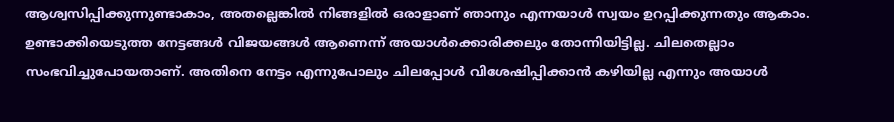ആശ്വസിപ്പിക്കുന്നുണ്ടാകാം, അതല്ലെങ്കിൽ നിങ്ങളിൽ ഒരാളാണ് ഞാനും എന്നയാൾ സ്വയം ഉറപ്പിക്കുന്നതും ആകാം.
ഉണ്ടാക്കിയെടുത്ത നേട്ടങ്ങൾ വിജയങ്ങൾ ആണെന്ന് അയാൾക്കൊരിക്കലും തോന്നിയിട്ടില്ല. ചിലതെല്ലാം സംഭവിച്ചുപോയതാണ്. അതിനെ നേട്ടം എന്നുപോലും ചിലപ്പോൾ വിശേഷിപ്പിക്കാൻ കഴിയില്ല എന്നും അയാൾ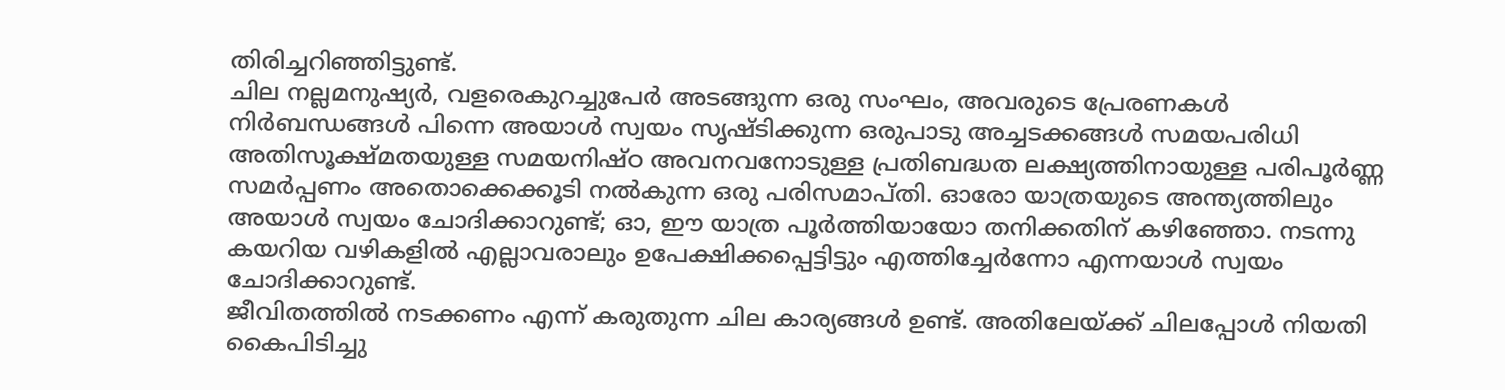തിരിച്ചറിഞ്ഞിട്ടുണ്ട്.
ചില നല്ലമനുഷ്യർ, വളരെകുറച്ചുപേർ അടങ്ങുന്ന ഒരു സംഘം, അവരുടെ പ്രേരണകൾ നിർബന്ധങ്ങൾ പിന്നെ അയാൾ സ്വയം സൃഷ്ടിക്കുന്ന ഒരുപാടു അച്ചടക്കങ്ങൾ സമയപരിധി അതിസൂക്ഷ്മതയുള്ള സമയനിഷ്ഠ അവനവനോടുള്ള പ്രതിബദ്ധത ലക്ഷ്യത്തിനായുള്ള പരിപൂർണ്ണ സമർപ്പണം അതൊക്കെക്കൂടി നൽകുന്ന ഒരു പരിസമാപ്തി. ഓരോ യാത്രയുടെ അന്ത്യത്തിലും അയാൾ സ്വയം ചോദിക്കാറുണ്ട്; ഓ, ഈ യാത്ര പൂർത്തിയായോ തനിക്കതിന് കഴിഞ്ഞോ. നടന്നു കയറിയ വഴികളിൽ എല്ലാവരാലും ഉപേക്ഷിക്കപ്പെട്ടിട്ടും എത്തിച്ചേർന്നോ എന്നയാൾ സ്വയം ചോദിക്കാറുണ്ട്.
ജീവിതത്തിൽ നടക്കണം എന്ന് കരുതുന്ന ചില കാര്യങ്ങൾ ഉണ്ട്. അതിലേയ്ക്ക് ചിലപ്പോൾ നിയതി കൈപിടിച്ചു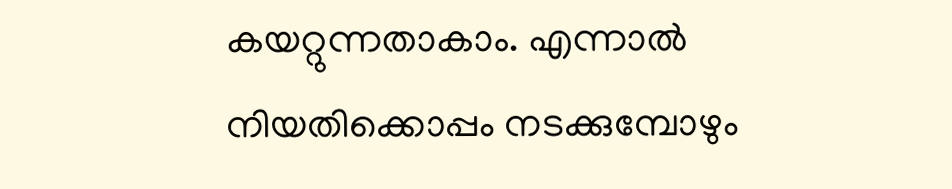കയറ്റുന്നതാകാം. എന്നാൽ നിയതിക്കൊപ്പം നടക്കുമ്പോഴും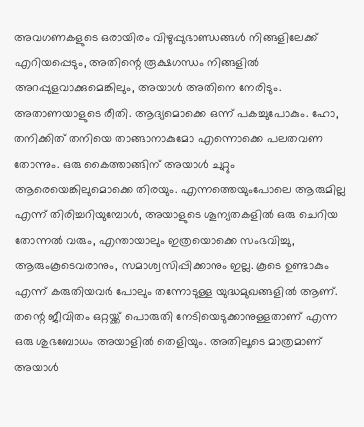അവഗണകളുടെ ഒരായിരം വിഴുപ്പുഭാണ്ഡങ്ങൾ നിങ്ങളിലേക്ക് എറിയപ്പെടും, അതിന്റെ രൂക്ഷഗന്ധം നിങ്ങളിൽ അറപ്പുളവാക്കുമെങ്കിലും, അയാൾ അതിനെ നേരിടും. അതാണയാളുടെ രീതി. ആദ്യമൊക്കെ ഒന്ന് പകച്ചുപോകും. ഹോ, തനിക്കിത് തനിയെ താങ്ങാനാകുമോ എന്നൊക്കെ പലതവണ തോന്നും. ഒരു കൈത്താങ്ങിന് അയാൾ ചുറ്റും ആരെയെങ്കിലുമൊക്കെ തിരയും. എന്നത്തെയുംപോലെ ആരുമില്ല എന്ന് തിരിച്ചറിയുമ്പോൾ, അയാളുടെ ശൂന്യതകളിൽ ഒരു ചെറിയ തോന്നൽ വരും, എന്തായാലും ഇത്രയൊക്കെ സംഭവിച്ചു, ആരുംകൂടെവരാനും, സമാശ്വസിപ്പിക്കാനും ഇല്ല. കൂടെ ഉണ്ടാകും എന്ന് കരുതിയവർ പോലും തന്നോടുള്ള യുദ്ധമുഖങ്ങളിൽ ആണ്. തന്റെ ജീവിതം ഒറ്റയ്ക്ക് പൊരുതി നേടിയെടുക്കാനുള്ളതാണ് എന്ന ഒരു ശുഭബോധം അയാളിൽ തെളിയും. അതിലൂടെ മാത്രമാണ് അയാൾ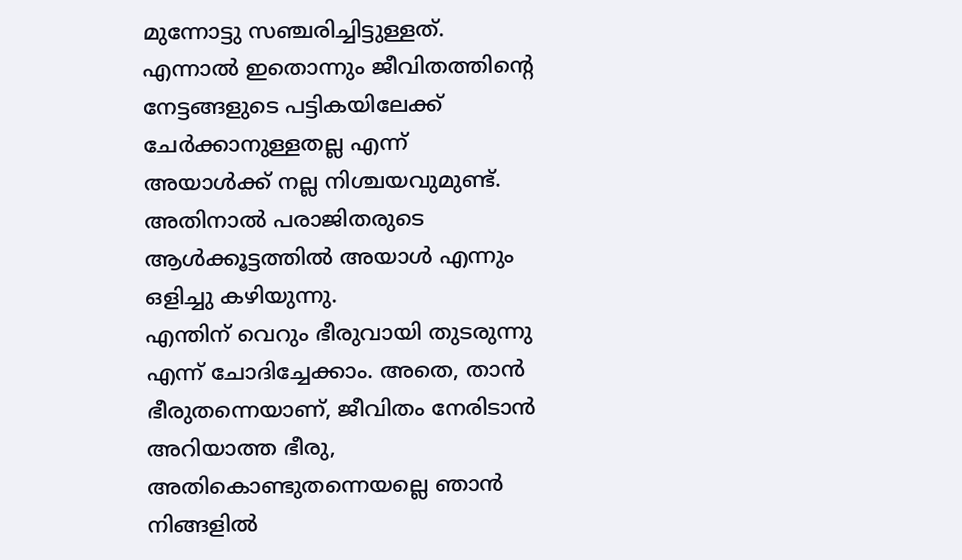മുന്നോട്ടു സഞ്ചരിച്ചിട്ടുള്ളത്. എന്നാൽ ഇതൊന്നും ജീവിതത്തിന്റെ നേട്ടങ്ങളുടെ പട്ടികയിലേക്ക് ചേർക്കാനുള്ളതല്ല എന്ന് അയാൾക്ക് നല്ല നിശ്ചയവുമുണ്ട്. അതിനാൽ പരാജിതരുടെ ആൾക്കൂട്ടത്തിൽ അയാൾ എന്നും ഒളിച്ചു കഴിയുന്നു.
എന്തിന് വെറും ഭീരുവായി തുടരുന്നു എന്ന് ചോദിച്ചേക്കാം. അതെ, താൻ ഭീരുതന്നെയാണ്, ജീവിതം നേരിടാൻ അറിയാത്ത ഭീരു, അതികൊണ്ടുതന്നെയല്ലെ ഞാൻ നിങ്ങളിൽ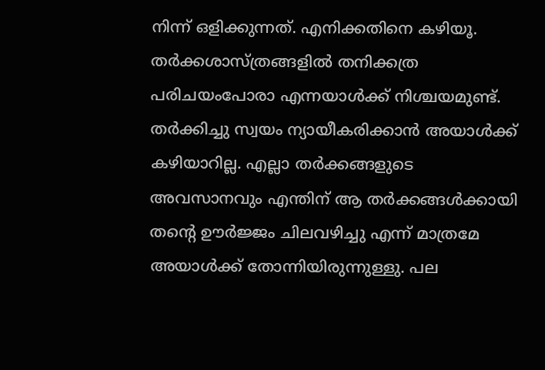നിന്ന് ഒളിക്കുന്നത്. എനിക്കതിനെ കഴിയൂ. തർക്കശാസ്ത്രങ്ങളിൽ തനിക്കത്ര പരിചയംപോരാ എന്നയാൾക്ക് നിശ്ചയമുണ്ട്. തർക്കിച്ചു സ്വയം ന്യായീകരിക്കാൻ അയാൾക്ക് കഴിയാറില്ല. എല്ലാ തർക്കങ്ങളുടെ അവസാനവും എന്തിന് ആ തർക്കങ്ങൾക്കായി തന്റെ ഊർജ്ജം ചിലവഴിച്ചു എന്ന് മാത്രമേ അയാൾക്ക് തോന്നിയിരുന്നുള്ളു. പല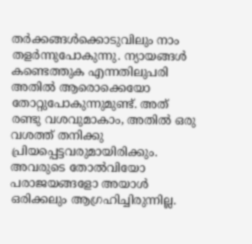തർക്കങ്ങൾക്കൊടുവിലും നാം തളർന്നുപോകുന്നു. ന്യായങ്ങൾ കണ്ടെത്തുക എന്നതിലുപരി അതിൽ ആരൊക്കെയോ തോറ്റുപോകുന്നുമുണ്ട്. അത് രണ്ടു വശവുമാകാം, അതിൽ ഒരു വശത്ത് തനിക്കു പ്രിയപ്പെട്ടവരുമായിരിക്കും. അവരുടെ തോൽവിയോ പരാജയങ്ങളോ അയാൾ ഒരിക്കലും ആഗ്രഹിച്ചിരുന്നില്ല.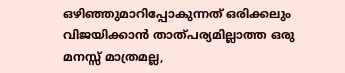ഒഴിഞ്ഞുമാറിപ്പോകുന്നത് ഒരിക്കലും വിജയിക്കാൻ താത്പര്യമില്ലാത്ത ഒരു മനസ്സ് മാത്രമല്ല,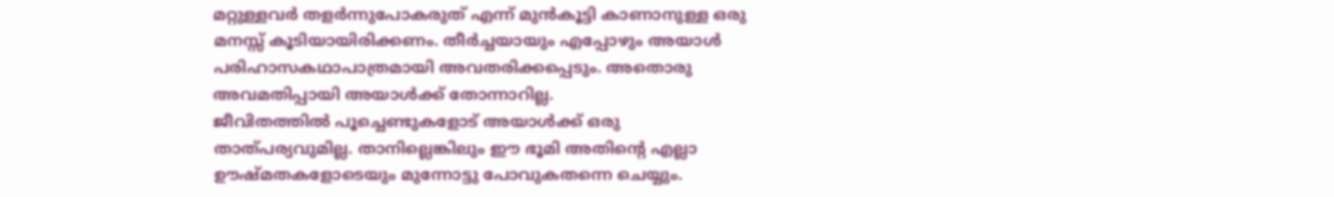മറ്റുള്ളവർ തളർന്നുപോകരുത് എന്ന് മുൻകൂട്ടി കാണാനുള്ള ഒരു മനസ്സ് കൂടിയായിരിക്കണം. തീർച്ചയായും എപ്പോഴും അയാൾ പരിഹാസകഥാപാത്രമായി അവതരിക്കപ്പെടും. അതൊരു അവമതിപ്പായി അയാൾക്ക് തോന്നാറില്ല.
ജീവിതത്തിൽ പൂച്ചെണ്ടുകളോട് അയാൾക്ക് ഒരു താത്പര്യവുമില്ല. താനില്ലെങ്കിലും ഈ ഭൂമി അതിന്റെ എല്ലാ ഊഷ്മതകളോടെയും മുന്നോട്ടു പോവുകതന്നെ ചെയ്യും.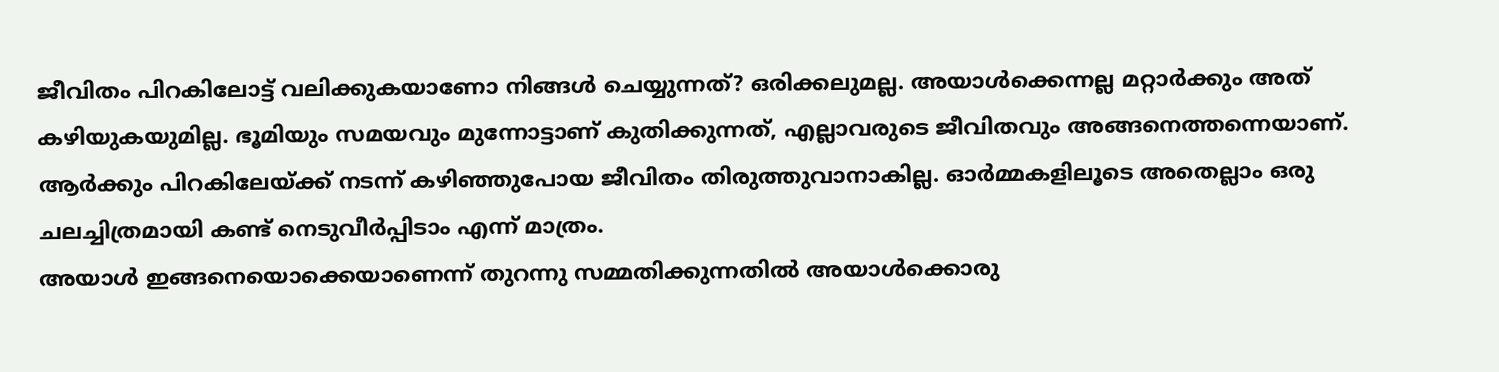ജീവിതം പിറകിലോട്ട് വലിക്കുകയാണോ നിങ്ങൾ ചെയ്യുന്നത്? ഒരിക്കലുമല്ല. അയാൾക്കെന്നല്ല മറ്റാർക്കും അത് കഴിയുകയുമില്ല. ഭൂമിയും സമയവും മുന്നോട്ടാണ് കുതിക്കുന്നത്, എല്ലാവരുടെ ജീവിതവും അങ്ങനെത്തന്നെയാണ്. ആർക്കും പിറകിലേയ്ക്ക് നടന്ന് കഴിഞ്ഞുപോയ ജീവിതം തിരുത്തുവാനാകില്ല. ഓർമ്മകളിലൂടെ അതെല്ലാം ഒരു ചലച്ചിത്രമായി കണ്ട് നെടുവീർപ്പിടാം എന്ന് മാത്രം.
അയാൾ ഇങ്ങനെയൊക്കെയാണെന്ന് തുറന്നു സമ്മതിക്കുന്നതിൽ അയാൾക്കൊരു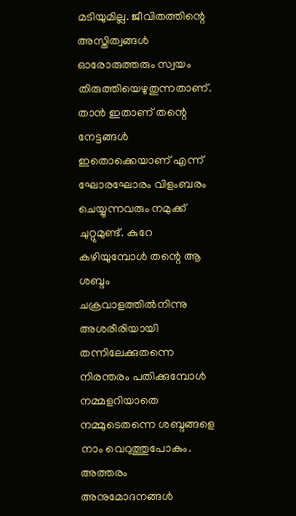മടിയുമില്ല. ജീവിതത്തിന്റെ അസ്തിത്വങ്ങൾ ഓരോരുത്തരും സ്വയം തിരുത്തിയെഴുതുന്നതാണ്. താൻ ഇതാണ് തന്റെ നേട്ടങ്ങൾ ഇതൊക്കെയാണ് എന്ന് ഘോരഘോരം വിളംബരം ചെയ്യുന്നവരും നമുക്ക് ചുറ്റുമുണ്ട്. കുറേ കഴിയുമ്പോൾ തന്റെ ആ ശബ്ദം ചക്രവാളത്തിൽനിന്നു അശരീരിയായി തന്നിലേക്കുതന്നെ നിരന്തരം പതിക്കുമ്പോൾ നമ്മളറിയാതെ നമ്മുടെതന്നെ ശബ്ദങ്ങളെ നാം വെറുത്തുപോകും. അത്തരം അനുമോദനങ്ങൾ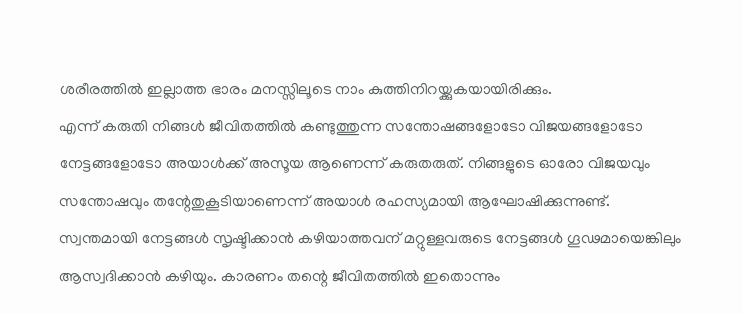ശരീരത്തിൽ ഇല്ലാത്ത ഭാരം മനസ്സിലൂടെ നാം കുത്തിനിറയ്ക്കുകയായിരിക്കും.
എന്ന് കരുതി നിങ്ങൾ ജീവിതത്തിൽ കണ്ടുത്തുന്ന സന്തോഷങ്ങളോടോ വിജയങ്ങളോടോ നേട്ടങ്ങളോടോ അയാൾക്ക് അസൂയ ആണെന്ന് കരുതരുത്. നിങ്ങളുടെ ഓരോ വിജയവും സന്തോഷവും തന്റേതുകൂടിയാണെന്ന് അയാൾ രഹസ്യമായി ആഘോഷിക്കുന്നുണ്ട്. സ്വന്തമായി നേട്ടങ്ങൾ സൃഷ്ടിക്കാൻ കഴിയാത്തവന് മറ്റുള്ളവരുടെ നേട്ടങ്ങൾ ഗൂഢമായെങ്കിലും ആസ്വദിക്കാൻ കഴിയും. കാരണം തന്റെ ജീവിതത്തിൽ ഇതൊന്നും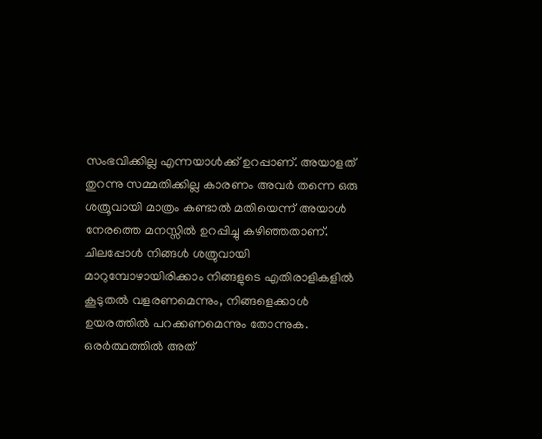സംഭവിക്കില്ല എന്നയാൾക്ക് ഉറപ്പാണ്. അയാളത് തുറന്നു സമ്മതിക്കില്ല കാരണം അവർ തന്നെ ഒരു ശത്രൂവായി മാത്രം കണ്ടാൽ മതിയെന്ന് അയാൾ നേരത്തെ മനസ്സിൽ ഉറപ്പിച്ചു കഴിഞ്ഞതാണ്.
ചിലപ്പോൾ നിങ്ങൾ ശത്രുവായി മാറുമ്പോഴായിരിക്കാം നിങ്ങളുടെ എതിരാളികളിൽ കൂടുതൽ വളരണമെന്നും, നിങ്ങളെക്കാൾ ഉയരത്തിൽ പറക്കണമെന്നും തോന്നുക. ഒരർത്ഥത്തിൽ അത്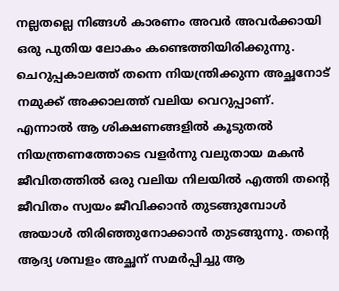നല്ലതല്ലെ നിങ്ങൾ കാരണം അവർ അവർക്കായി ഒരു പുതിയ ലോകം കണ്ടെത്തിയിരിക്കുന്നു.
ചെറുപ്പകാലത്ത് തന്നെ നിയന്ത്രിക്കുന്ന അച്ഛനോട് നമുക്ക് അക്കാലത്ത് വലിയ വെറുപ്പാണ്. എന്നാൽ ആ ശിക്ഷണങ്ങളിൽ കൂടുതൽ നിയന്ത്രണത്തോടെ വളർന്നു വലുതായ മകൻ ജീവിതത്തിൽ ഒരു വലിയ നിലയിൽ എത്തി തന്റെ ജീവിതം സ്വയം ജീവിക്കാൻ തുടങ്ങുമ്പോൾ അയാൾ തിരിഞ്ഞുനോക്കാൻ തുടങ്ങുന്നു. തന്റെ ആദ്യ ശമ്പളം അച്ഛന് സമർപ്പിച്ചു ആ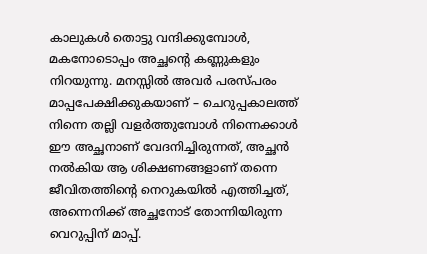കാലുകൾ തൊട്ടു വന്ദിക്കുമ്പോൾ, മകനോടൊപ്പം അച്ഛന്റെ കണ്ണുകളും നിറയുന്നു. മനസ്സിൽ അവർ പരസ്പരം മാപ്പപേക്ഷിക്കുകയാണ് – ചെറുപ്പകാലത്ത് നിന്നെ തല്ലി വളർത്തുമ്പോൾ നിന്നെക്കാൾ ഈ അച്ഛനാണ് വേദനിച്ചിരുന്നത്, അച്ഛൻ നൽകിയ ആ ശിക്ഷണങ്ങളാണ് തന്നെ ജീവിതത്തിന്റെ നെറുകയിൽ എത്തിച്ചത്, അന്നെനിക്ക് അച്ഛനോട് തോന്നിയിരുന്ന വെറുപ്പിന് മാപ്പ്.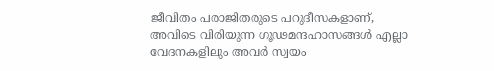ജീവിതം പരാജിതരുടെ പറുദീസകളാണ്, അവിടെ വിരിയുന്ന ഗൂഢമന്ദഹാസങ്ങൾ എല്ലാ വേദനകളിലും അവർ സ്വയം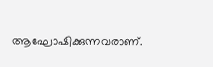ആഘോഷിക്കുന്നവരാണ്.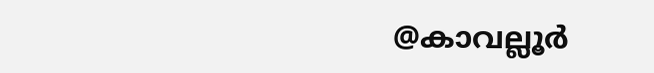@കാവല്ലൂർ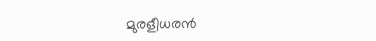മുരളീധരൻ